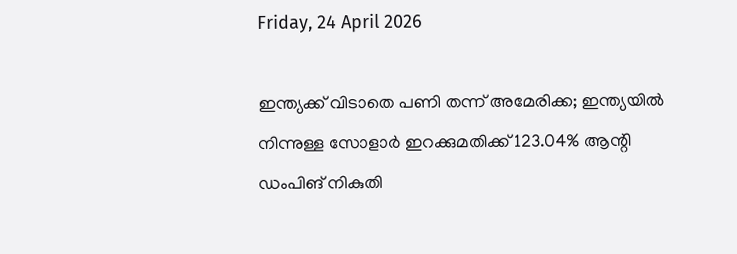Friday, 24 April 2026

ഇന്ത്യക്ക് വിടാതെ പണി തന്ന് അമേരിക്ക; ഇന്ത്യയില്‍ നിന്നുള്ള സോളാര്‍ ഇറക്കുമതിക്ക് 123.04% ആന്റി ഡംപിങ് നികുതി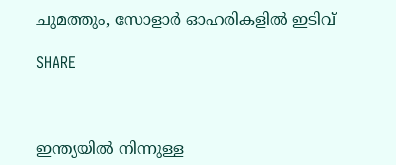ചുമത്തും, സോളാര്‍ ഓഹരികളില്‍ ഇടിവ്

SHARE



ഇന്ത്യയില്‍ നിന്നുള്ള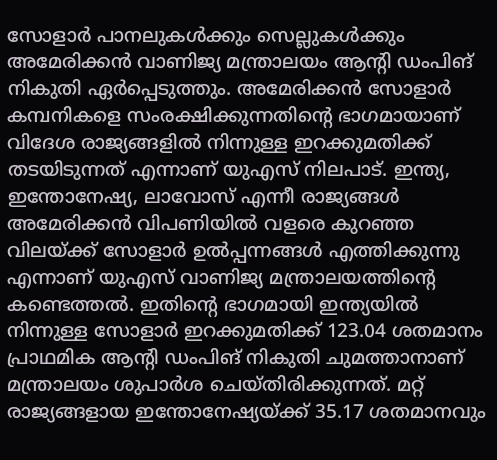സോളാര്‍ പാനലുകള്‍ക്കും സെല്ലുകള്‍ക്കും അമേരിക്കന്‍ വാണിജ്യ മന്ത്രാലയം ആന്റി ഡംപിങ് നികുതി ഏര്‍പ്പെടുത്തും. അമേരിക്കന്‍ സോളാര്‍ കമ്പനികളെ സംരക്ഷിക്കുന്നതിന്റെ ഭാഗമായാണ് വിദേശ രാജ്യങ്ങളില്‍ നിന്നുള്ള ഇറക്കുമതിക്ക് തടയിടുന്നത് എന്നാണ് യുഎസ് നിലപാട്. ഇന്ത്യ, ഇന്തോനേഷ്യ, ലാവോസ് എന്നീ രാജ്യങ്ങള്‍ അമേരിക്കന്‍ വിപണിയില്‍ വളരെ കുറഞ്ഞ വിലയ്ക്ക് സോളാര്‍ ഉല്‍പ്പന്നങ്ങള്‍ എത്തിക്കുന്നു എന്നാണ് യുഎസ് വാണിജ്യ മന്ത്രാലയത്തിന്റെ കണ്ടെത്തല്‍. ഇതിന്റെ ഭാഗമായി ഇന്ത്യയില്‍ നിന്നുള്ള സോളാര്‍ ഇറക്കുമതിക്ക് 123.04 ശതമാനം പ്രാഥമിക ആന്റി ഡംപിങ് നികുതി ചുമത്താനാണ് മന്ത്രാലയം ശുപാര്‍ശ ചെയ്തിരിക്കുന്നത്. മറ്റ് രാജ്യങ്ങളായ ഇന്തോനേഷ്യയ്ക്ക് 35.17 ശതമാനവും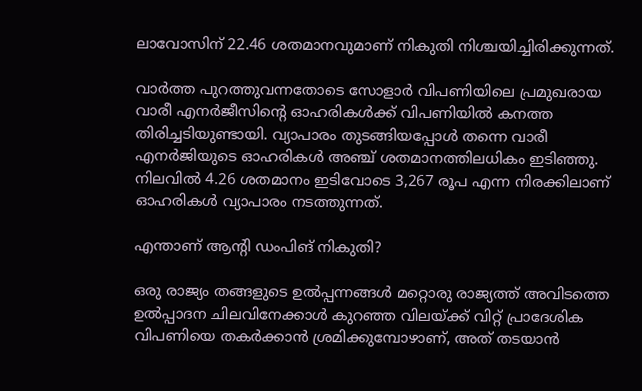ലാവോസിന് 22.46 ശതമാനവുമാണ് നികുതി നിശ്ചയിച്ചിരിക്കുന്നത്.

വാര്‍ത്ത പുറത്തുവന്നതോടെ സോളാര്‍ വിപണിയിലെ പ്രമുഖരായ വാരീ എനര്‍ജീസിന്റെ ഓഹരികള്‍ക്ക് വിപണിയില്‍ കനത്ത തിരിച്ചടിയുണ്ടായി. വ്യാപാരം തുടങ്ങിയപ്പോള്‍ തന്നെ വാരീ എനര്‍ജിയുടെ ഓഹരികള്‍ അഞ്ച് ശതമാനത്തിലധികം ഇടിഞ്ഞു. നിലവില്‍ 4.26 ശതമാനം ഇടിവോടെ 3,267 രൂപ എന്ന നിരക്കിലാണ് ഓഹരികള്‍ വ്യാപാരം നടത്തുന്നത്.

എന്താണ് ആന്റി ഡംപിങ് നികുതി?

ഒരു രാജ്യം തങ്ങളുടെ ഉല്‍പ്പന്നങ്ങള്‍ മറ്റൊരു രാജ്യത്ത് അവിടത്തെ ഉല്‍പ്പാദന ചിലവിനേക്കാള്‍ കുറഞ്ഞ വിലയ്ക്ക് വിറ്റ് പ്രാദേശിക വിപണിയെ തകര്‍ക്കാന്‍ ശ്രമിക്കുമ്പോഴാണ്, അത് തടയാന്‍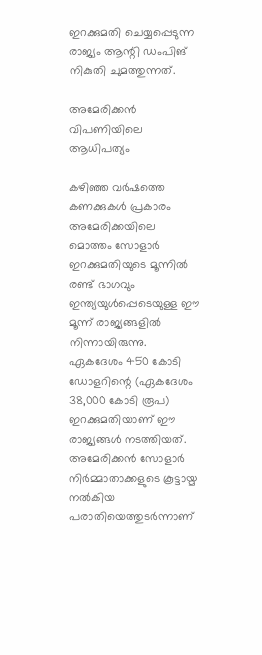ഇറക്കുമതി ചെയ്യപ്പെടുന്ന രാജ്യം ആന്റി ഡംപിങ് നികുതി ചുമത്തുന്നത്.

അമേരിക്കന്‍ വിപണിയിലെ ആധിപത്യം

കഴിഞ്ഞ വര്‍ഷത്തെ കണക്കുകള്‍ പ്രകാരം അമേരിക്കയിലെ മൊത്തം സോളാര്‍ ഇറക്കുമതിയുടെ മൂന്നില്‍ രണ്ട് ഭാഗവും ഇന്ത്യയുള്‍പ്പെടെയുള്ള ഈ മൂന്ന് രാജ്യങ്ങളില്‍ നിന്നായിരുന്നു. ഏകദേശം 450 കോടി ഡോളറിന്റെ (ഏകദേശം 38,000 കോടി രൂപ) ഇറക്കുമതിയാണ് ഈ രാജ്യങ്ങള്‍ നടത്തിയത്. അമേരിക്കന്‍ സോളാര്‍ നിര്‍മ്മാതാക്കളുടെ കൂട്ടായ്മ നല്‍കിയ പരാതിയെത്തുടര്‍ന്നാണ്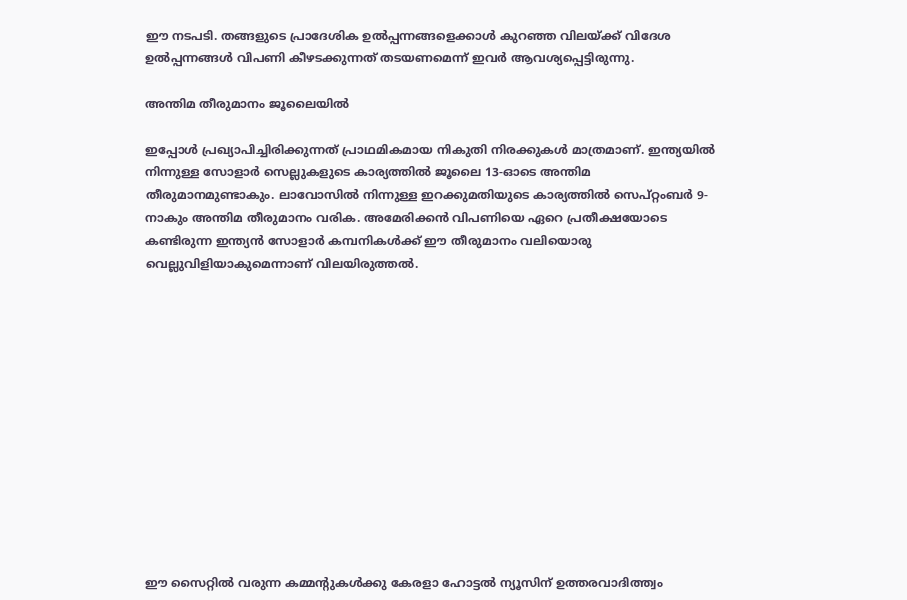ഈ നടപടി. തങ്ങളുടെ പ്രാദേശിക ഉല്‍പ്പന്നങ്ങളെക്കാള്‍ കുറഞ്ഞ വിലയ്ക്ക് വിദേശ ഉല്‍പ്പന്നങ്ങള്‍ വിപണി കീഴടക്കുന്നത് തടയണമെന്ന് ഇവര്‍ ആവശ്യപ്പെട്ടിരുന്നു.

അന്തിമ തീരുമാനം ജൂലൈയില്‍

ഇപ്പോള്‍ പ്രഖ്യാപിച്ചിരിക്കുന്നത് പ്രാഥമികമായ നികുതി നിരക്കുകള്‍ മാത്രമാണ്. ഇന്ത്യയില്‍ നിന്നുള്ള സോളാര്‍ സെല്ലുകളുടെ കാര്യത്തില്‍ ജൂലൈ 13-ഓടെ അന്തിമ തീരുമാനമുണ്ടാകും. ലാവോസില്‍ നിന്നുള്ള ഇറക്കുമതിയുടെ കാര്യത്തില്‍ സെപ്റ്റംബര്‍ 9-നാകും അന്തിമ തീരുമാനം വരിക. അമേരിക്കന്‍ വിപണിയെ ഏറെ പ്രതീക്ഷയോടെ കണ്ടിരുന്ന ഇന്ത്യന്‍ സോളാര്‍ കമ്പനികള്‍ക്ക് ഈ തീരുമാനം വലിയൊരു വെല്ലുവിളിയാകുമെന്നാണ് വിലയിരുത്തല്‍.













ഈ സൈറ്റിൽ വരുന്ന കമ്മന്റുകൾക്കു കേരളാ ഹോട്ടൽ ന്യൂസിന് ഉത്തരവാദിത്ത്വം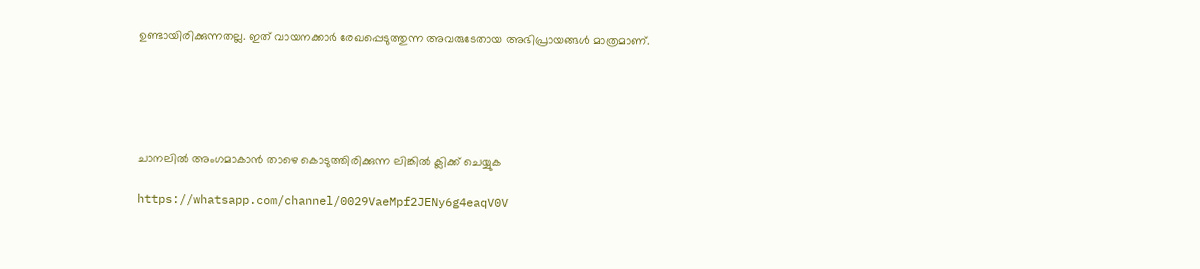ഉണ്ടായിരിക്കുന്നതല്ല. ഇത് വായനക്കാർ രേഖപ്പെടുത്തുന്ന അവരുടേതായ അഭിപ്രായങ്ങൾ മാത്രമാണ്.





ചാനലിൽ അംഗമാകാൻ താഴെ കൊടുത്തിരിക്കുന്ന ലിങ്കിൽ ക്ലിക്ക് ചെയ്യുക

https://whatsapp.com/channel/0029VaeMpf2JENy6g4eaqV0V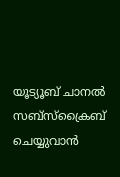യൂട്യൂബ് ചാനൽ സബ്സ്ക്രൈബ് ചെയ്യുവാൻ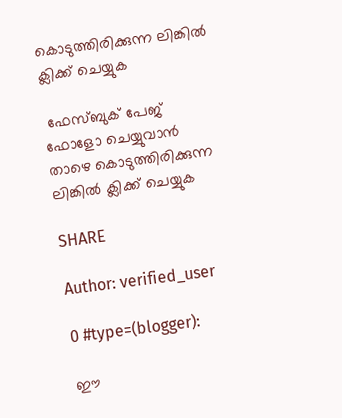കൊടുത്തിരിക്കുന്ന ലിങ്കിൽ ക്ലിക്ക് ചെയ്യുക

 ഫേസ്ബുക് പേജ് ഫോളോ ചെയ്യുവാൻ താഴെ കൊടുത്തിരിക്കുന്ന ലിങ്കിൽ ക്ലിക്ക് ചെയ്യുക

SHARE

Author: verified_user

0 #type=(blogger):

ഈ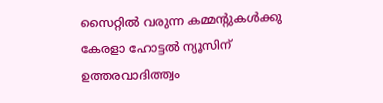സൈറ്റിൽ വരുന്ന കമ്മന്റുകൾക്കു കേരളാ ഹോട്ടൽ ന്യൂസിന് ഉത്തരവാദിത്ത്വം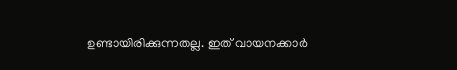ഉണ്ടായിരിക്കുന്നതല്ല. ഇത് വായനക്കാർ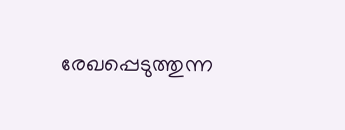രേഖപ്പെടുത്തുന്ന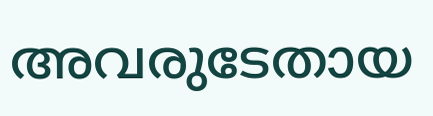അവരുടേതായ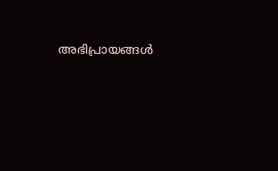അഭിപ്രായങ്ങൾ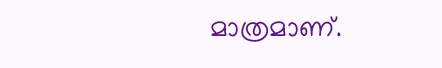മാത്രമാണ്.